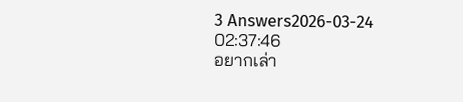3 Answers2026-03-24 02:37:46
อยากเล่า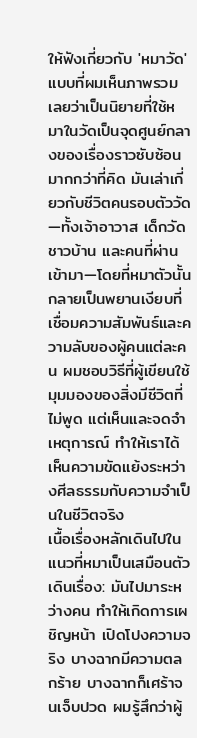ให้ฟังเกี่ยวกับ 'หมาวัด' แบบที่ผมเห็นภาพรวมเลยว่าเป็นนิยายที่ใช้หมาในวัดเป็นจุดศูนย์กลางของเรื่องราวซับซ้อนมากกว่าที่คิด มันเล่าเกี่ยวกับชีวิตคนรอบตัววัด—ทั้งเจ้าอาวาส เด็กวัด ชาวบ้าน และคนที่ผ่านเข้ามา—โดยที่หมาตัวนั้นกลายเป็นพยานเงียบที่เชื่อมความสัมพันธ์และความลับของผู้คนแต่ละคน ผมชอบวิธีที่ผู้เขียนใช้มุมมองของสิ่งมีชีวิตที่ไม่พูด แต่เห็นและจดจำเหตุการณ์ ทำให้เราได้เห็นความขัดแย้งระหว่างศีลธรรมกับความจำเป็นในชีวิตจริง
เนื้อเรื่องหลักเดินไปในแนวที่หมาเป็นเสมือนตัวเดินเรื่อง: มันไปมาระหว่างคน ทำให้เกิดการเผชิญหน้า เปิดโปงความจริง บางฉากมีความตลกร้าย บางฉากก็เศร้าจนเจ็บปวด ผมรู้สึกว่าผู้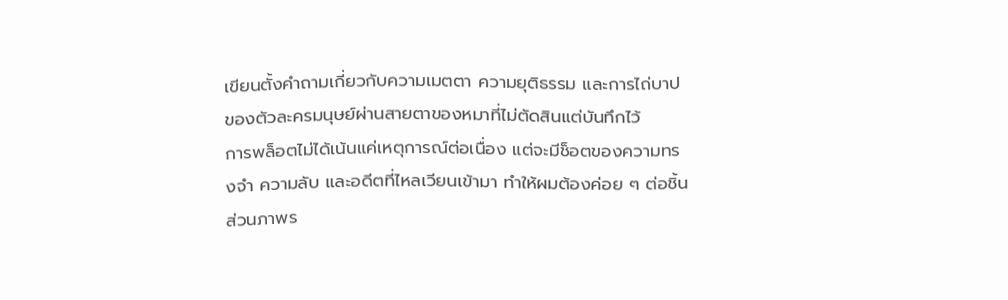เขียนตั้งคำถามเกี่ยวกับความเมตตา ความยุติธรรม และการไถ่บาปของตัวละครมนุษย์ผ่านสายตาของหมาที่ไม่ตัดสินแต่บันทึกไว้
การพล็อตไม่ได้เน้นแค่เหตุการณ์ต่อเนื่อง แต่จะมีช็อตของความทรงจำ ความลับ และอดีตที่ไหลเวียนเข้ามา ทำให้ผมต้องค่อย ๆ ต่อชิ้นส่วนภาพร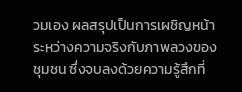วมเอง ผลสรุปเป็นการเผชิญหน้าระหว่างความจริงกับภาพลวงของชุมชน ซึ่งจบลงด้วยความรู้สึกที่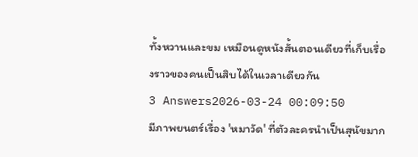ทั้งหวานและขม เหมือนดูหนังสั้นตอนเดียวที่เก็บเรื่องราวของคนเป็นสิบได้ในเวลาเดียวกัน
3 Answers2026-03-24 00:09:50
มีภาพยนตร์เรื่อง 'หมาวัด' ที่ตัวละครนำเป็นสุนัขมาก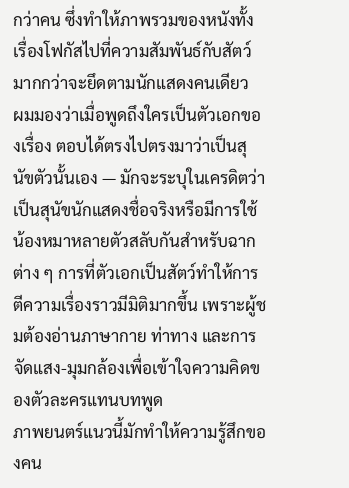กว่าคน ซึ่งทำให้ภาพรวมของหนังทั้งเรื่องโฟกัสไปที่ความสัมพันธ์กับสัตว์มากกว่าจะยึดตามนักแสดงคนเดียว
ผมมองว่าเมื่อพูดถึงใครเป็นตัวเอกของเรื่อง ตอบได้ตรงไปตรงมาว่าเป็นสุนัขตัวนั้นเอง — มักจะระบุในเครดิตว่าเป็นสุนัขนักแสดงชื่อจริงหรือมีการใช้น้องหมาหลายตัวสลับกันสำหรับฉากต่าง ๆ การที่ตัวเอกเป็นสัตว์ทำให้การตีความเรื่องราวมีมิติมากขึ้น เพราะผู้ชมต้องอ่านภาษากาย ท่าทาง และการจัดแสง-มุมกล้องเพื่อเข้าใจความคิดของตัวละครแทนบทพูด
ภาพยนตร์แนวนี้มักทำให้ความรู้สึกของคน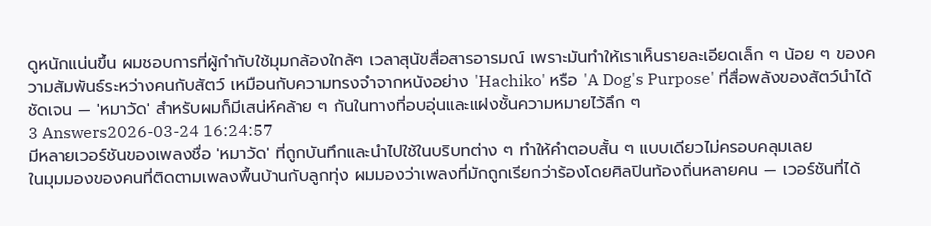ดูหนักแน่นขึ้น ผมชอบการที่ผู้กำกับใช้มุมกล้องใกล้ๆ เวลาสุนัขสื่อสารอารมณ์ เพราะมันทำให้เราเห็นรายละเอียดเล็ก ๆ น้อย ๆ ของความสัมพันธ์ระหว่างคนกับสัตว์ เหมือนกับความทรงจำจากหนังอย่าง 'Hachiko' หรือ 'A Dog's Purpose' ที่สื่อพลังของสัตว์นำได้ชัดเจน — 'หมาวัด' สำหรับผมก็มีเสน่ห์คล้าย ๆ กันในทางที่อบอุ่นและแฝงชั้นความหมายไว้ลึก ๆ
3 Answers2026-03-24 16:24:57
มีหลายเวอร์ชันของเพลงชื่อ 'หมาวัด' ที่ถูกบันทึกและนำไปใช้ในบริบทต่าง ๆ ทำให้คำตอบสั้น ๆ แบบเดียวไม่ครอบคลุมเลย
ในมุมมองของคนที่ติดตามเพลงพื้นบ้านกับลูกทุ่ง ผมมองว่าเพลงที่มักถูกเรียกว่าร้องโดยศิลปินท้องถิ่นหลายคน — เวอร์ชันที่ได้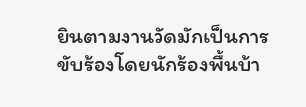ยินตามงานวัดมักเป็นการขับร้องโดยนักร้องพื้นบ้า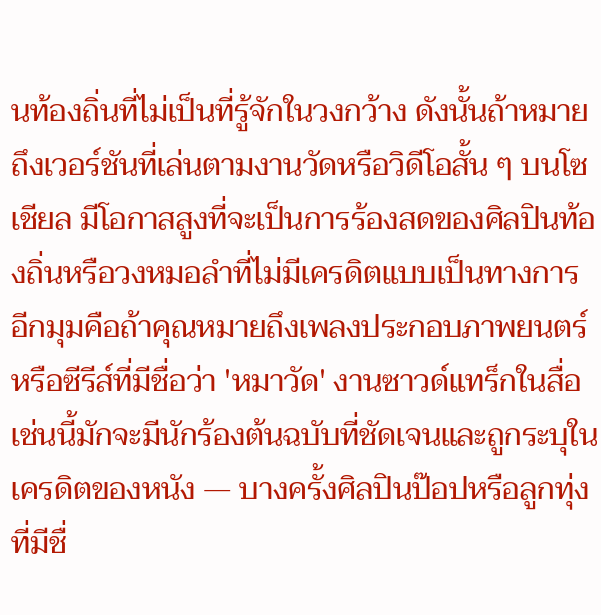นท้องถิ่นที่ไม่เป็นที่รู้จักในวงกว้าง ดังนั้นถ้าหมายถึงเวอร์ชันที่เล่นตามงานวัดหรือวิดีโอสั้น ๆ บนโซเชียล มีโอกาสสูงที่จะเป็นการร้องสดของศิลปินท้องถิ่นหรือวงหมอลำที่ไม่มีเครดิตแบบเป็นทางการ
อีกมุมคือถ้าคุณหมายถึงเพลงประกอบภาพยนตร์หรือซีรีส์ที่มีชื่อว่า 'หมาวัด' งานซาวด์แทร็กในสื่อเช่นนี้มักจะมีนักร้องต้นฉบับที่ชัดเจนและถูกระบุในเครดิตของหนัง — บางครั้งศิลปินป๊อปหรือลูกทุ่งที่มีชื่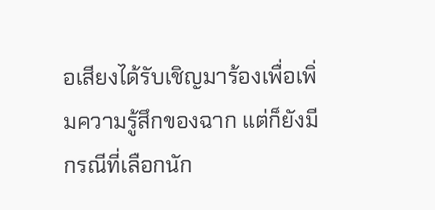อเสียงได้รับเชิญมาร้องเพื่อเพิ่มความรู้สึกของฉาก แต่ก็ยังมีกรณีที่เลือกนัก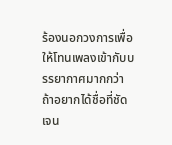ร้องนอกวงการเพื่อให้โทนเพลงเข้ากับบรรยากาศมากกว่า
ถ้าอยากได้ชื่อที่ชัดเจน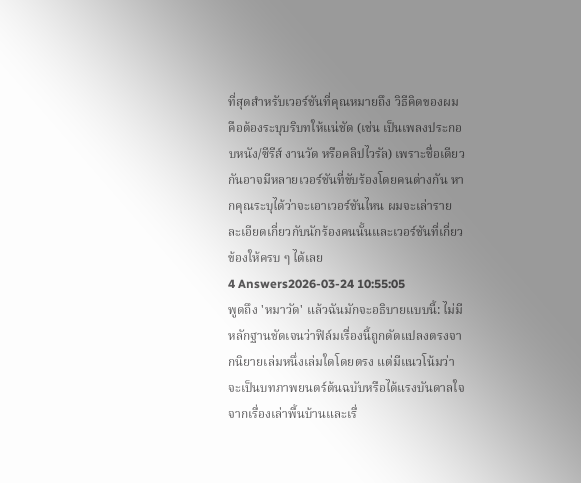ที่สุดสำหรับเวอร์ชันที่คุณหมายถึง วิธีคิดของผมคือต้องระบุบริบทให้แน่ชัด (เช่น เป็นเพลงประกอบหนัง/ซีรีส์ งานวัด หรือคลิปไวรัล) เพราะชื่อเดียวกันอาจมีหลายเวอร์ชันที่ขับร้องโดยคนต่างกัน หากคุณระบุได้ว่าจะเอาเวอร์ชันไหน ผมจะเล่ารายละเอียดเกี่ยวกับนักร้องคนนั้นและเวอร์ชันที่เกี่ยวข้องให้ครบ ๆ ได้เลย
4 Answers2026-03-24 10:55:05
พูดถึง 'หมาวัด' แล้วฉันมักจะอธิบายแบบนี้: ไม่มีหลักฐานชัดเจนว่าฟิล์มเรื่องนี้ถูกดัดแปลงตรงจากนิยายเล่มหนึ่งเล่มใดโดยตรง แต่มีแนวโน้มว่าจะเป็นบทภาพยนตร์ต้นฉบับหรือได้แรงบันดาลใจจากเรื่องเล่าพื้นบ้านและเรื่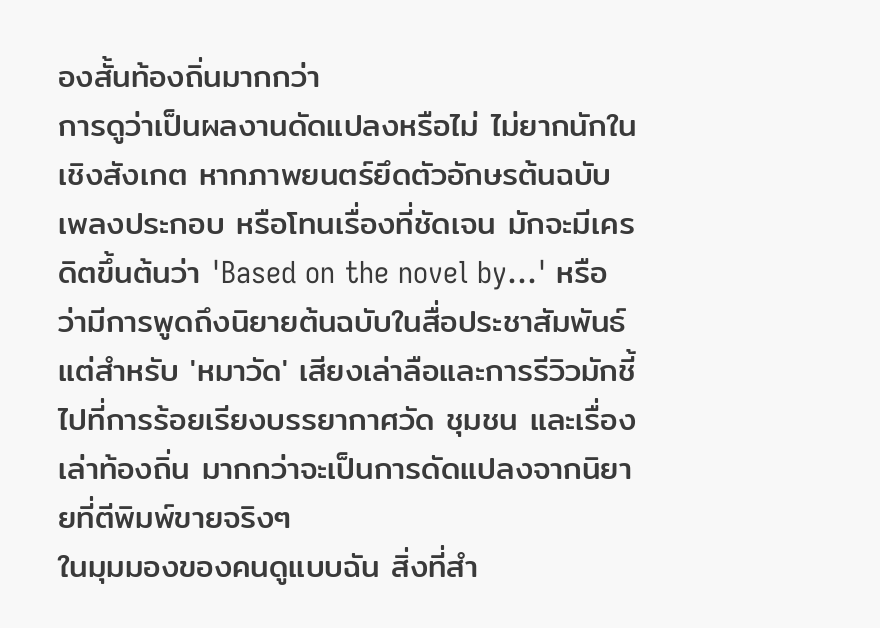องสั้นท้องถิ่นมากกว่า
การดูว่าเป็นผลงานดัดแปลงหรือไม่ ไม่ยากนักในเชิงสังเกต หากภาพยนตร์ยึดตัวอักษรต้นฉบับ เพลงประกอบ หรือโทนเรื่องที่ชัดเจน มักจะมีเครดิตขึ้นต้นว่า 'Based on the novel by...' หรือว่ามีการพูดถึงนิยายต้นฉบับในสื่อประชาสัมพันธ์ แต่สำหรับ 'หมาวัด' เสียงเล่าลือและการรีวิวมักชี้ไปที่การร้อยเรียงบรรยากาศวัด ชุมชน และเรื่องเล่าท้องถิ่น มากกว่าจะเป็นการดัดแปลงจากนิยายที่ตีพิมพ์ขายจริงๆ
ในมุมมองของคนดูแบบฉัน สิ่งที่สำ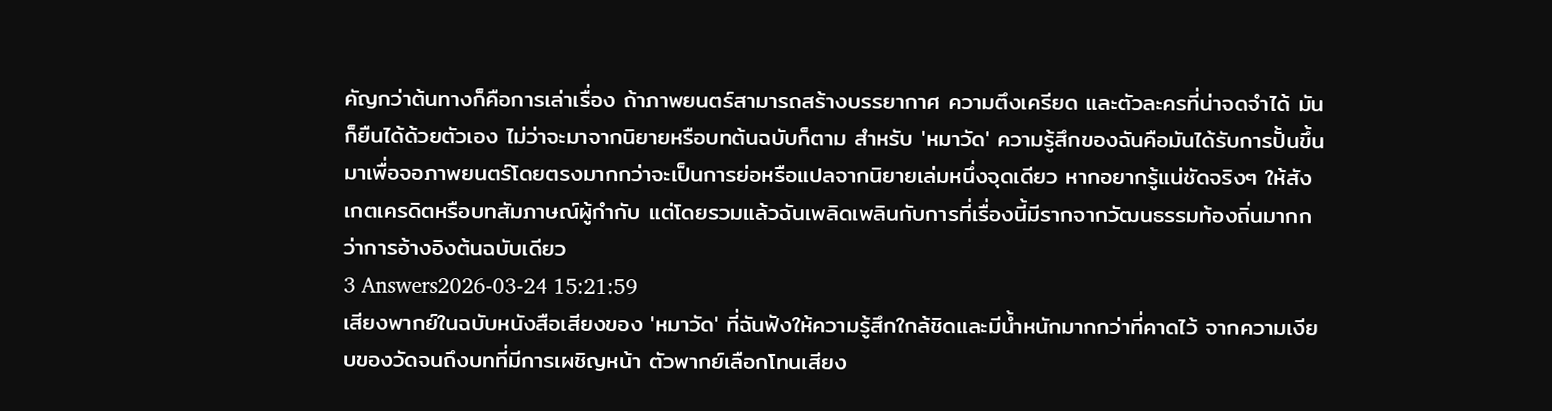คัญกว่าต้นทางก็คือการเล่าเรื่อง ถ้าภาพยนตร์สามารถสร้างบรรยากาศ ความตึงเครียด และตัวละครที่น่าจดจำได้ มันก็ยืนได้ด้วยตัวเอง ไม่ว่าจะมาจากนิยายหรือบทต้นฉบับก็ตาม สำหรับ 'หมาวัด' ความรู้สึกของฉันคือมันได้รับการปั้นขึ้นมาเพื่อจอภาพยนตร์โดยตรงมากกว่าจะเป็นการย่อหรือแปลจากนิยายเล่มหนึ่งจุดเดียว หากอยากรู้แน่ชัดจริงๆ ให้สังเกตเครดิตหรือบทสัมภาษณ์ผู้กำกับ แต่โดยรวมแล้วฉันเพลิดเพลินกับการที่เรื่องนี้มีรากจากวัฒนธรรมท้องถิ่นมากกว่าการอ้างอิงต้นฉบับเดียว
3 Answers2026-03-24 15:21:59
เสียงพากย์ในฉบับหนังสือเสียงของ 'หมาวัด' ที่ฉันฟังให้ความรู้สึกใกล้ชิดและมีน้ำหนักมากกว่าที่คาดไว้ จากความเงียบของวัดจนถึงบทที่มีการเผชิญหน้า ตัวพากย์เลือกโทนเสียง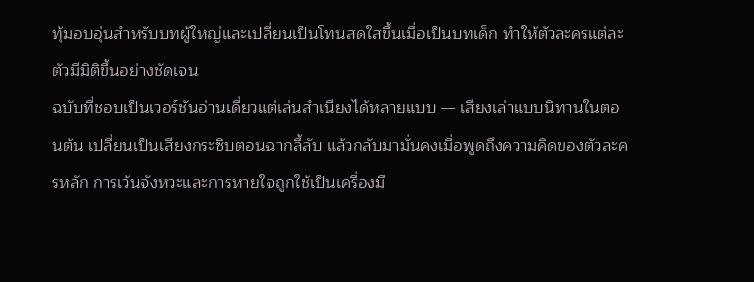ทุ้มอบอุ่นสำหรับบทผู้ใหญ่และเปลี่ยนเป็นโทนสดใสขึ้นเมื่อเป็นบทเด็ก ทำให้ตัวละครแต่ละตัวมีมิติขึ้นอย่างชัดเจน
ฉบับที่ชอบเป็นเวอร์ชันอ่านเดี่ยวแต่เล่นสำเนียงได้หลายแบบ — เสียงเล่าแบบนิทานในตอนต้น เปลี่ยนเป็นเสียงกระซิบตอนฉากลี้ลับ แล้วกลับมามั่นคงเมื่อพูดถึงความคิดของตัวละครหลัก การเว้นจังหวะและการหายใจถูกใช้เป็นเครื่องมื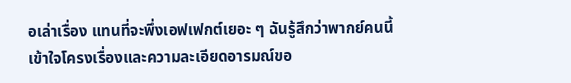อเล่าเรื่อง แทนที่จะพึ่งเอฟเฟกต์เยอะ ๆ ฉันรู้สึกว่าพากย์คนนี้เข้าใจโครงเรื่องและความละเอียดอารมณ์ขอ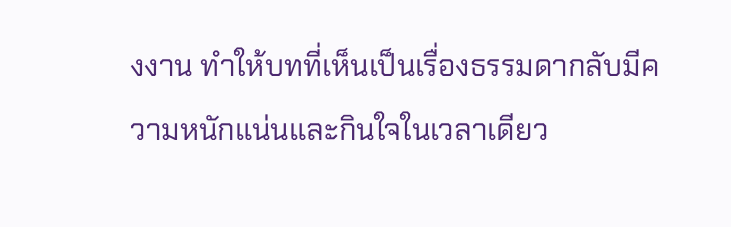งงาน ทำให้บทที่เห็นเป็นเรื่องธรรมดากลับมีความหนักแน่นและกินใจในเวลาเดียว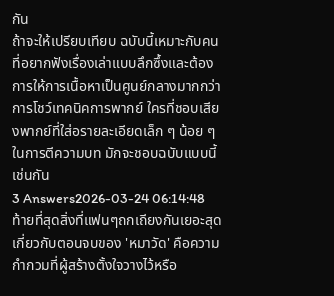กัน
ถ้าจะให้เปรียบเทียบ ฉบับนี้เหมาะกับคนที่อยากฟังเรื่องเล่าแบบลึกซึ้งและต้องการให้การเนื้อหาเป็นศูนย์กลางมากกว่าการโชว์เทคนิคการพากย์ ใครที่ชอบเสียงพากย์ที่ใส่อรายละเอียดเล็ก ๆ น้อย ๆ ในการตีความบท มักจะชอบฉบับแบบนี้เช่นกัน
3 Answers2026-03-24 06:14:48
ท้ายที่สุดสิ่งที่แฟนๆถกเถียงกันเยอะสุดเกี่ยวกับตอนจบของ 'หมาวัด' คือความกำกวมที่ผู้สร้างตั้งใจวางไว้หรือ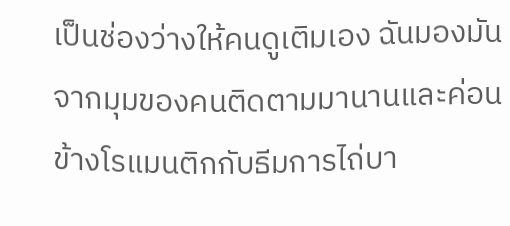เป็นช่องว่างให้คนดูเติมเอง ฉันมองมันจากมุมของคนติดตามมานานและค่อนข้างโรแมนติกกับธีมการไถ่บา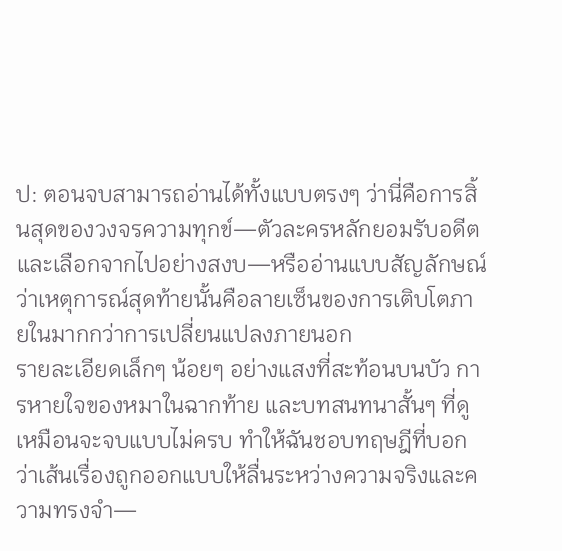ป: ตอนจบสามารถอ่านได้ทั้งแบบตรงๆ ว่านี่คือการสิ้นสุดของวงจรความทุกข์—ตัวละครหลักยอมรับอดีตและเลือกจากไปอย่างสงบ—หรืออ่านแบบสัญลักษณ์ ว่าเหตุการณ์สุดท้ายนั้นคือลายเซ็นของการเติบโตภายในมากกว่าการเปลี่ยนแปลงภายนอก
รายละเอียดเล็กๆ น้อยๆ อย่างแสงที่สะท้อนบนบัว การหายใจของหมาในฉากท้าย และบทสนทนาสั้นๆ ที่ดูเหมือนจะจบแบบไม่ครบ ทำให้ฉันชอบทฤษฎีที่บอกว่าเส้นเรื่องถูกออกแบบให้ลื่นระหว่างความจริงและความทรงจำ—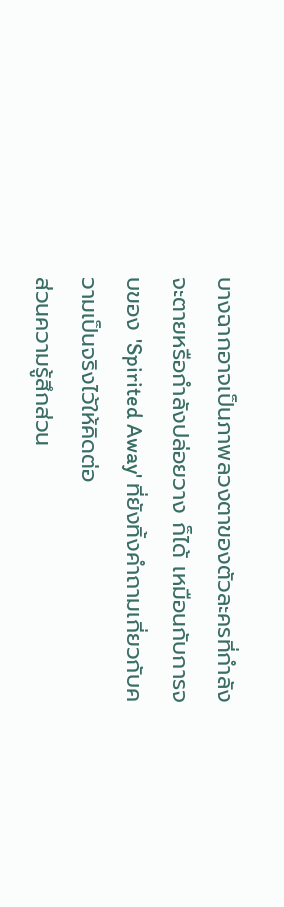บางฉากอาจเป็นภาพลวงตาของตัวละครที่กำลังจะตายหรือกำลังปล่อยวาง ก็ได้ เหมือนกับการจบของ 'Spirited Away' ที่ยังทิ้งคำถามเกี่ยวกับความเป็นจริงไว้ให้คิดต่อ
ส่วนความรู้สึกส่วน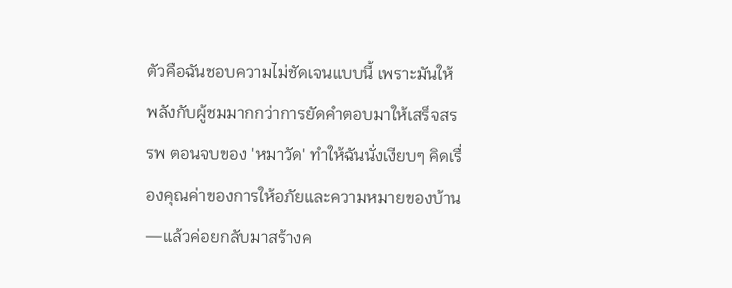ตัวคือฉันชอบความไม่ชัดเจนแบบนี้ เพราะมันให้พลังกับผู้ชมมากกว่าการยัดคำตอบมาให้เสร็จสรรพ ตอนจบของ 'หมาวัด' ทำให้ฉันนั่งเงียบๆ คิดเรื่องคุณค่าของการให้อภัยและความหมายของบ้าน—แล้วค่อยกลับมาสร้างค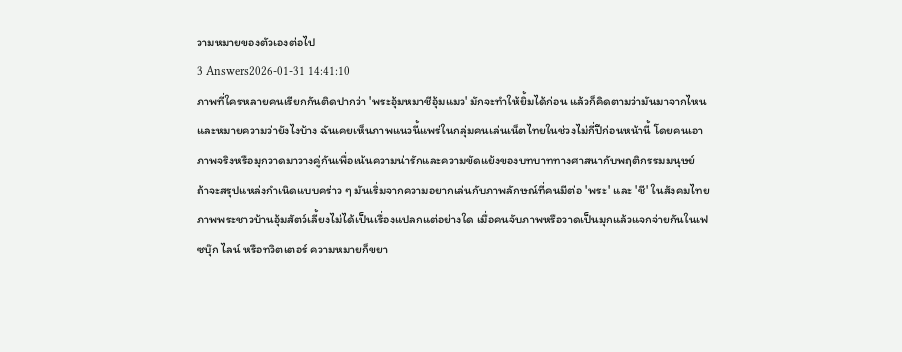วามหมายของตัวเองต่อไป
3 Answers2026-01-31 14:41:10
ภาพที่ใครหลายคนเรียกกันติดปากว่า 'พระอุ้มหมาชีอุ้มแมว' มักจะทำให้ยิ้มได้ก่อน แล้วก็คิดตามว่ามันมาจากไหนและหมายความว่ายังไงบ้าง ฉันเคยเห็นภาพแนวนี้แพร่ในกลุ่มคนเล่นเน็ตไทยในช่วงไม่กี่ปีก่อนหน้านี้ โดยคนเอาภาพจริงหรือมุกวาดมาวางคู่กันเพื่อเน้นความน่ารักและความขัดแย้งของบทบาททางศาสนากับพฤติกรรมมนุษย์
ถ้าจะสรุปแหล่งกำเนิดแบบคร่าว ๆ มันเริ่มจากความอยากเล่นกับภาพลักษณ์ที่คนมีต่อ 'พระ' และ 'ชี' ในสังคมไทย ภาพพระชาวบ้านอุ้มสัตว์เลี้ยงไม่ได้เป็นเรื่องแปลกแต่อย่างใด เมื่อคนจับภาพหรือวาดเป็นมุกแล้วแจกจ่ายกันในเฟซบุ๊ก ไลน์ หรือทวิตเตอร์ ความหมายก็ขยา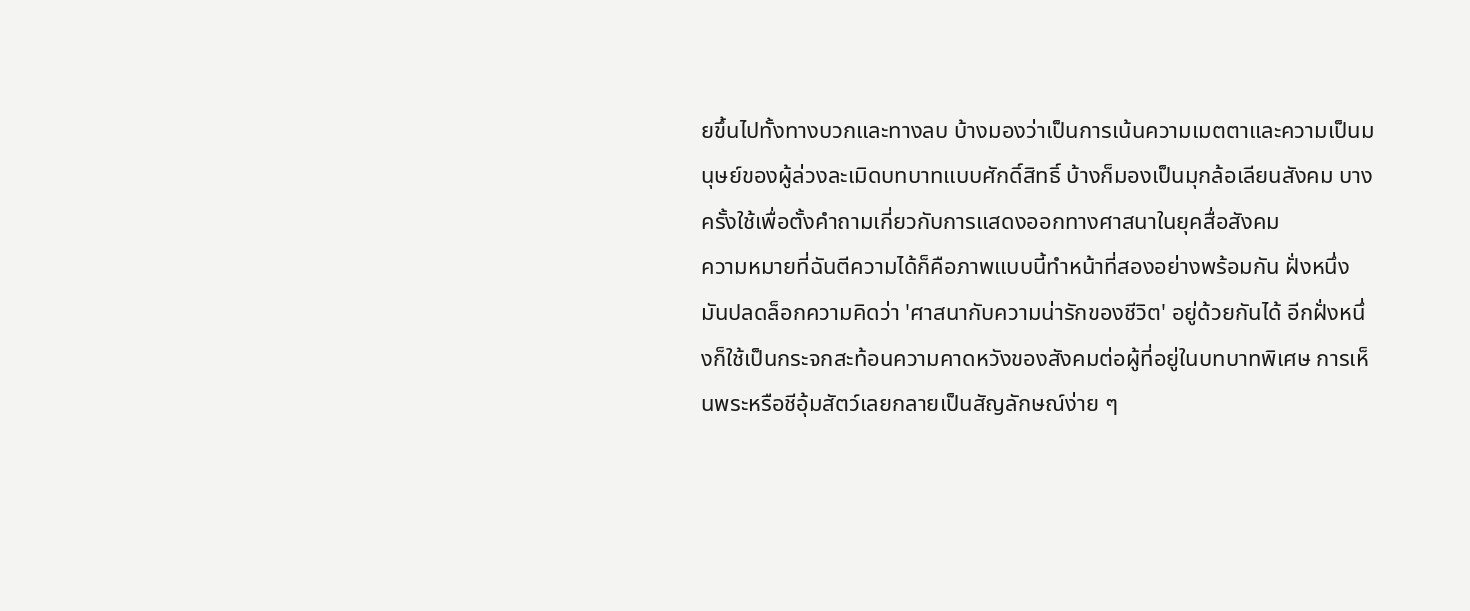ยขึ้นไปทั้งทางบวกและทางลบ บ้างมองว่าเป็นการเน้นความเมตตาและความเป็นมนุษย์ของผู้ล่วงละเมิดบทบาทแบบศักดิ์สิทธิ์ บ้างก็มองเป็นมุกล้อเลียนสังคม บางครั้งใช้เพื่อตั้งคำถามเกี่ยวกับการแสดงออกทางศาสนาในยุคสื่อสังคม
ความหมายที่ฉันตีความได้ก็คือภาพแบบนี้ทำหน้าที่สองอย่างพร้อมกัน ฝั่งหนึ่งมันปลดล็อกความคิดว่า 'ศาสนากับความน่ารักของชีวิต' อยู่ด้วยกันได้ อีกฝั่งหนึ่งก็ใช้เป็นกระจกสะท้อนความคาดหวังของสังคมต่อผู้ที่อยู่ในบทบาทพิเศษ การเห็นพระหรือชีอุ้มสัตว์เลยกลายเป็นสัญลักษณ์ง่าย ๆ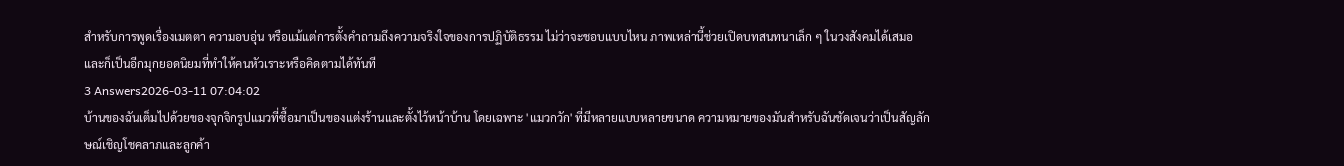สำหรับการพูดเรื่องเมตตา ความอบอุ่น หรือแม้แต่การตั้งคำถามถึงความจริงใจของการปฏิบัติธรรม ไม่ว่าจะชอบแบบไหน ภาพเหล่านี้ช่วยเปิดบทสนทนาเล็ก ๆ ในวงสังคมได้เสมอ และก็เป็นอีกมุกยอดนิยมที่ทำให้คนหัวเราะหรือคิดตามได้ทันที
3 Answers2026-03-11 07:04:02
บ้านของฉันเต็มไปด้วยของจุกจิกรูปแมวที่ซื้อมาเป็นของแต่งร้านและตั้งไว้หน้าบ้าน โดยเฉพาะ 'แมวกวัก' ที่มีหลายแบบหลายขนาด ความหมายของมันสำหรับฉันชัดเจนว่าเป็นสัญลักษณ์เชิญโชคลาภและลูกค้า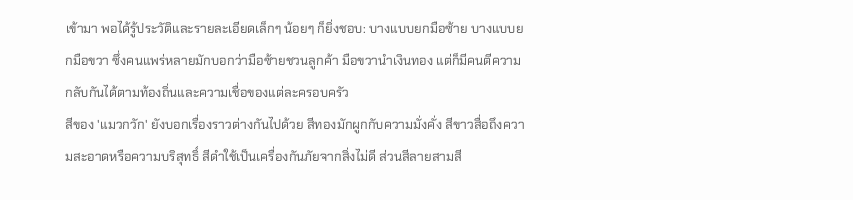เข้ามา พอได้รู้ประวัติและรายละเอียดเล็กๆ น้อยๆ ก็ยิ่งชอบ: บางแบบยกมือซ้าย บางแบบยกมือขวา ซึ่งคนแพร่หลายมักบอกว่ามือซ้ายชวนลูกค้า มือขวานำเงินทอง แต่ก็มีคนตีความกลับกันได้ตามท้องถิ่นและความเชื่อของแต่ละครอบครัว
สีของ 'แมวกวัก' ยังบอกเรื่องราวต่างกันไปด้วย สีทองมักผูกกับความมั่งคั่ง สีขาวสื่อถึงความสะอาดหรือความบริสุทธิ์ สีดำใช้เป็นเครื่องกันภัยจากสิ่งไม่ดี ส่วนสีลายสามสี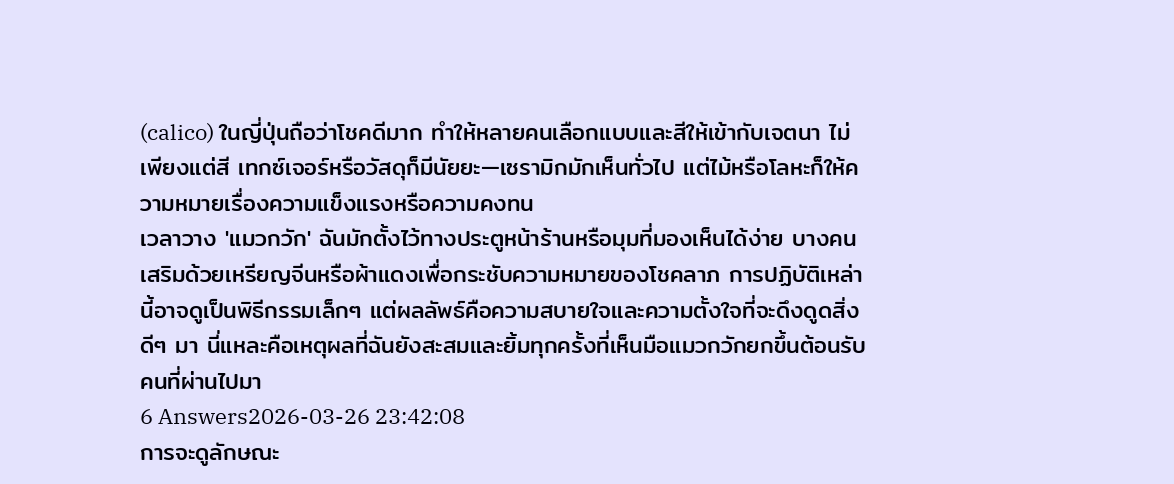(calico) ในญี่ปุ่นถือว่าโชคดีมาก ทำให้หลายคนเลือกแบบและสีให้เข้ากับเจตนา ไม่เพียงแต่สี เทกซ์เจอร์หรือวัสดุก็มีนัยยะ—เซรามิกมักเห็นทั่วไป แต่ไม้หรือโลหะก็ให้ความหมายเรื่องความแข็งแรงหรือความคงทน
เวลาวาง 'แมวกวัก' ฉันมักตั้งไว้ทางประตูหน้าร้านหรือมุมที่มองเห็นได้ง่าย บางคนเสริมด้วยเหรียญจีนหรือผ้าแดงเพื่อกระชับความหมายของโชคลาภ การปฏิบัติเหล่านี้อาจดูเป็นพิธีกรรมเล็กๆ แต่ผลลัพธ์คือความสบายใจและความตั้งใจที่จะดึงดูดสิ่งดีๆ มา นี่แหละคือเหตุผลที่ฉันยังสะสมและยิ้มทุกครั้งที่เห็นมือแมวกวักยกขึ้นต้อนรับคนที่ผ่านไปมา
6 Answers2026-03-26 23:42:08
การจะดูลักษณะ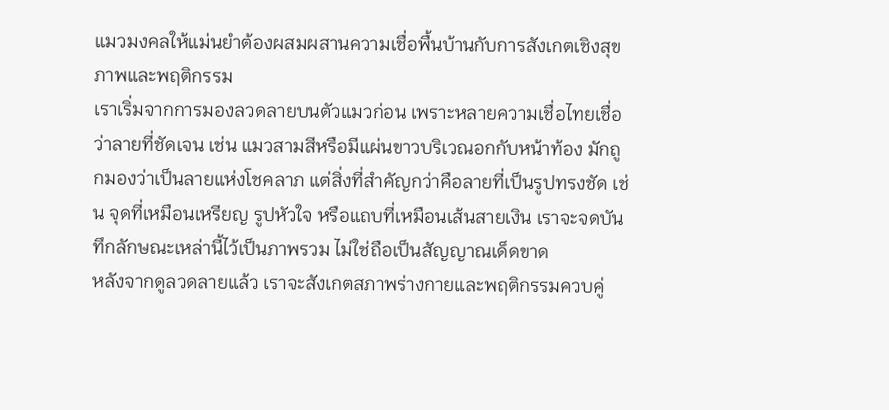แมวมงคลให้แม่นยำต้องผสมผสานความเชื่อพื้นบ้านกับการสังเกตเชิงสุขภาพและพฤติกรรม
เราเริ่มจากการมองลวดลายบนตัวแมวก่อน เพราะหลายความเชื่อไทยเชื่อว่าลายที่ชัดเจน เช่น แมวสามสีหรือมีแผ่นขาวบริเวณอกกับหน้าท้อง มักถูกมองว่าเป็นลายแห่งโชคลาภ แต่สิ่งที่สำคัญกว่าคือลายที่เป็นรูปทรงชัด เช่น จุดที่เหมือนเหรียญ รูปหัวใจ หรือแถบที่เหมือนเส้นสายเงิน เราจะจดบันทึกลักษณะเหล่านี้ไว้เป็นภาพรวม ไม่ใช่ถือเป็นสัญญาณเด็ดขาด
หลังจากดูลวดลายแล้ว เราจะสังเกตสภาพร่างกายและพฤติกรรมควบคู่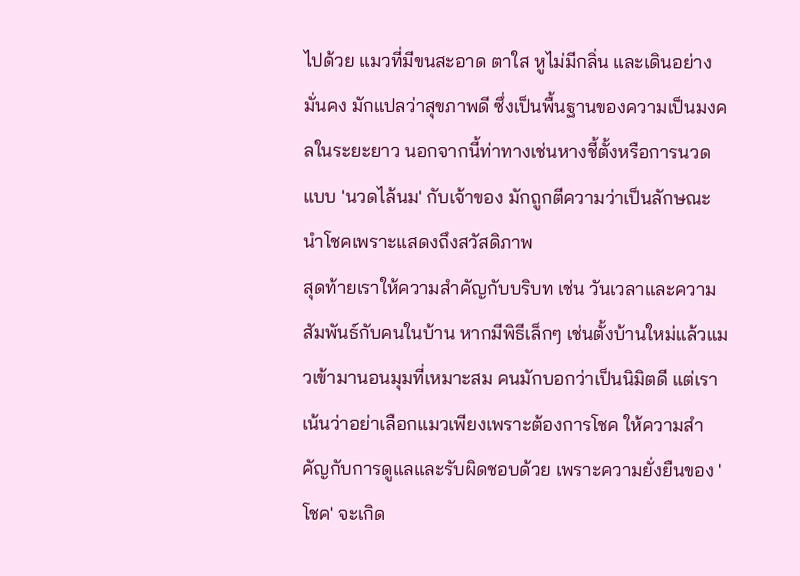ไปด้วย แมวที่มีขนสะอาด ตาใส หูไม่มีกลิ่น และเดินอย่างมั่นคง มักแปลว่าสุขภาพดี ซึ่งเป็นพื้นฐานของความเป็นมงคลในระยะยาว นอกจากนี้ท่าทางเช่นหางชี้ตั้งหรือการนวดแบบ 'นวดไล้นม' กับเจ้าของ มักถูกตีความว่าเป็นลักษณะนำโชคเพราะแสดงถึงสวัสดิภาพ
สุดท้ายเราให้ความสำคัญกับบริบท เช่น วันเวลาและความสัมพันธ์กับคนในบ้าน หากมีพิธีเล็กๆ เช่นตั้งบ้านใหม่แล้วแมวเข้ามานอนมุมที่เหมาะสม คนมักบอกว่าเป็นนิมิตดี แต่เราเน้นว่าอย่าเลือกแมวเพียงเพราะต้องการโชค ให้ความสำคัญกับการดูแลและรับผิดชอบด้วย เพราะความยั่งยืนของ 'โชค' จะเกิด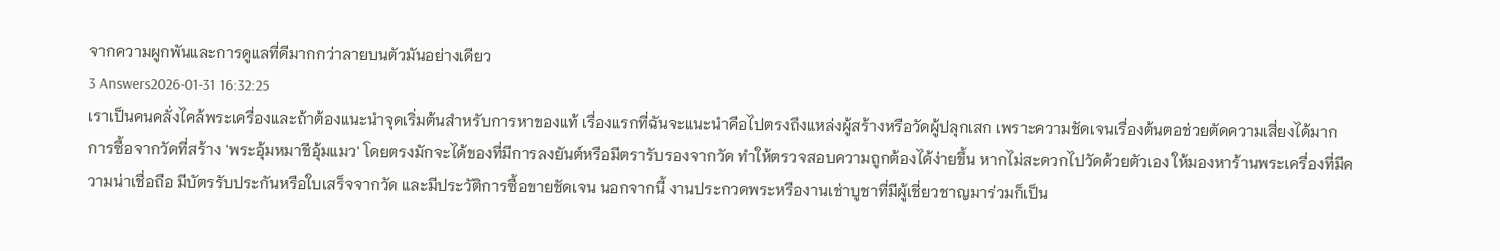จากความผูกพันและการดูแลที่ดีมากกว่าลายบนตัวมันอย่างเดียว
3 Answers2026-01-31 16:32:25
เราเป็นคนคลั่งไคล้พระเครื่องและถ้าต้องแนะนำจุดเริ่มต้นสำหรับการหาของแท้ เรื่องแรกที่ฉันจะแนะนำคือไปตรงถึงแหล่งผู้สร้างหรือวัดผู้ปลุกเสก เพราะความชัดเจนเรื่องต้นตอช่วยตัดความเสี่ยงได้มาก
การซื้อจากวัดที่สร้าง 'พระอุ้มหมาชีอุ้มแมว' โดยตรงมักจะได้ของที่มีการลงยันต์หรือมีตรารับรองจากวัด ทำให้ตรวจสอบความถูกต้องได้ง่ายขึ้น หากไม่สะดวกไปวัดด้วยตัวเอง ให้มองหาร้านพระเครื่องที่มีความน่าเชื่อถือ มีบัตรรับประกันหรือใบเสร็จจากวัด และมีประวัติการซื้อขายชัดเจน นอกจากนี้ งานประกวดพระหรืองานเช่าบูชาที่มีผู้เชี่ยวชาญมาร่วมก็เป็น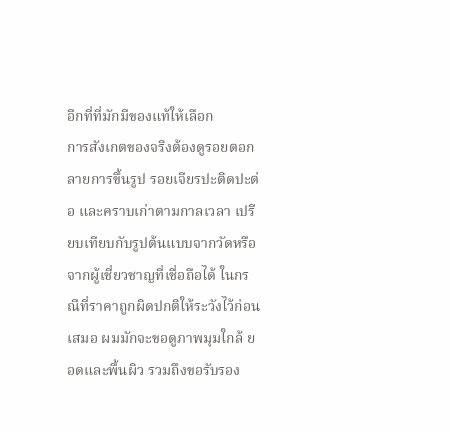อีกที่ที่มักมีของแท้ให้เลือก
การสังเกตของจริงต้องดูรอยตอก ลายการขึ้นรูป รอยเจียรปะติดปะต่อ และคราบเก่าตามกาลเวลา เปรียบเทียบกับรูปต้นแบบจากวัดหรือจากผู้เชี่ยวชาญที่เชื่อถือได้ ในกรณีที่ราคาถูกผิดปกติให้ระวังไว้ก่อนเสมอ ผมมักจะขอดูภาพมุมใกล้ ยอดและพื้นผิว รวมถึงขอรับรอง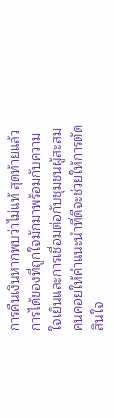การคืนเงินหากพบว่าไม่แท้ สุดท้ายแล้วการได้ของที่ถูกใจมักมาพร้อมกับความใจเย็นและการเชื่อมต่อกับชุมชนผู้สะสม คนคอยให้คำแนะนำที่ดีจะช่วยให้การตัดสินใจ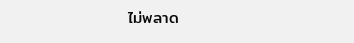ไม่พลาด